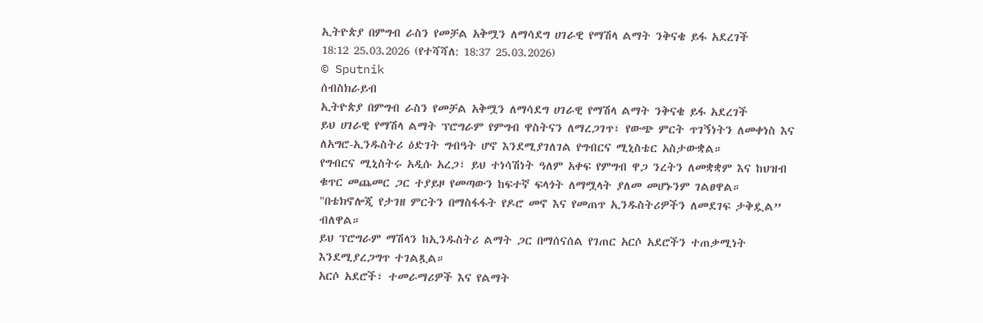ኢትዮጵያ በምግብ ራስን የመቻል አቅሟን ለማሳደግ ሀገራዊ የማሽላ ልማት ንቅናቄ ይፋ አደረገች
18:12 25.03.2026 (የተሻሻለ: 18:37 25.03.2026)
© Sputnik
ሰብስክራይብ
ኢትዮጵያ በምግብ ራስን የመቻል አቅሟን ለማሳደግ ሀገራዊ የማሽላ ልማት ንቅናቄ ይፋ አደረገች
ይህ ሀገራዊ የማሽላ ልማት ፕሮግራም የምግብ ዋስትናን ለማረጋገጥ፣ የውጭ ምርት ጥገኝነትን ለመቀነስ እና ለአግሮ-ኢንዱስትሪ ዕድገት ግብዓት ሆኖ እንደሚያገለገል የግብርና ሚኒስቴር አስታውቋል።
የግብርና ሚኒስትሩ አዲሱ አረጋ፣ ይህ ተነሳሽነት ዓለም አቀፍ የምግብ ዋጋ ንረትን ለመቋቋም እና ከህዝብ ቁጥር መጨመር ጋር ተያይዞ የመጣውን ከፍተኛ ፍላጎት ለማሟላት ያለመ መሆኑንም ገልፀዋል።
"በቴክኖሎጂ የታገዘ ምርትን በማስፋፋት የዶሮ መኖ እና የመጠጥ ኢንዱስትሪዎችን ለመደገፍ ታቅዷል” ብለዋል።
ይህ ፕሮግራም ማሽላን ከኢንዱስትሪ ልማት ጋር በማሰናሰል የገጠር አርሶ አደሮችን ተጠቃሚነት እንደሚያረጋግጥ ተገልጿል።
አርሶ አደሮች፣ ተመራማሪዎች እና የልማት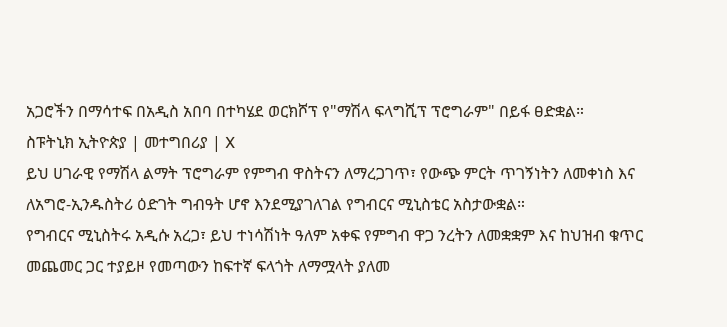አጋሮችን በማሳተፍ በአዲስ አበባ በተካሄደ ወርክሾፕ የ"ማሽላ ፍላግሺፕ ፕሮግራም" በይፋ ፀድቋል።
ስፑትኒክ ኢትዮጵያ | መተግበሪያ | X
ይህ ሀገራዊ የማሽላ ልማት ፕሮግራም የምግብ ዋስትናን ለማረጋገጥ፣ የውጭ ምርት ጥገኝነትን ለመቀነስ እና ለአግሮ-ኢንዱስትሪ ዕድገት ግብዓት ሆኖ እንደሚያገለገል የግብርና ሚኒስቴር አስታውቋል።
የግብርና ሚኒስትሩ አዲሱ አረጋ፣ ይህ ተነሳሽነት ዓለም አቀፍ የምግብ ዋጋ ንረትን ለመቋቋም እና ከህዝብ ቁጥር መጨመር ጋር ተያይዞ የመጣውን ከፍተኛ ፍላጎት ለማሟላት ያለመ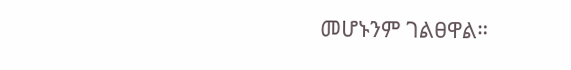መሆኑንም ገልፀዋል።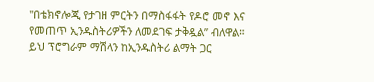"በቴክኖሎጂ የታገዘ ምርትን በማስፋፋት የዶሮ መኖ እና የመጠጥ ኢንዱስትሪዎችን ለመደገፍ ታቅዷል” ብለዋል።
ይህ ፕሮግራም ማሽላን ከኢንዱስትሪ ልማት ጋር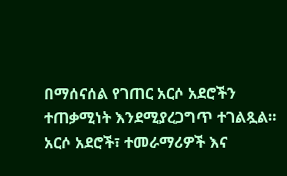በማሰናሰል የገጠር አርሶ አደሮችን ተጠቃሚነት እንደሚያረጋግጥ ተገልጿል።
አርሶ አደሮች፣ ተመራማሪዎች እና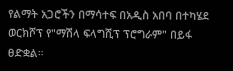የልማት አጋሮችን በማሳተፍ በአዲስ አበባ በተካሄደ ወርክሾፕ የ"ማሽላ ፍላግሺፕ ፕሮግራም" በይፋ ፀድቋል።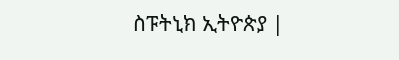ስፑትኒክ ኢትዮጵያ |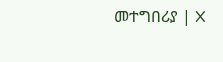መተግበሪያ | X